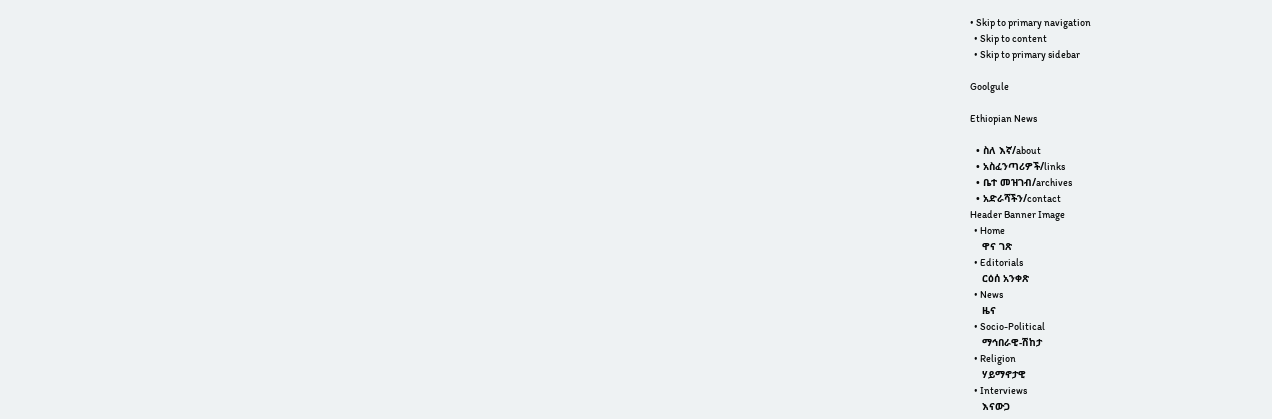• Skip to primary navigation
  • Skip to content
  • Skip to primary sidebar

Goolgule

Ethiopian News

  • ስለ እኛ/about
  • አስፈንጣሪዎች/links
  • ቤተ መዝገብ/archives
  • አድራሻችን/contact
Header Banner Image
  • Home
    ዋና ገጽ
  • Editorials
    ርዕሰ አንቀጽ
  • News
    ዜና
  • Socio-Political
    ማኅበራዊ-ሽከታ
  • Religion
    ሃይማኖታዊ
  • Interviews
    እናውጋ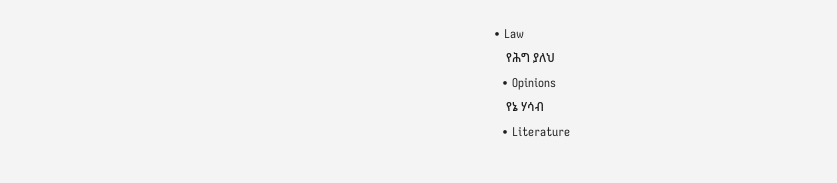• Law
    የሕግ ያለህ
  • Opinions
    የኔ ሃሳብ
  • Literature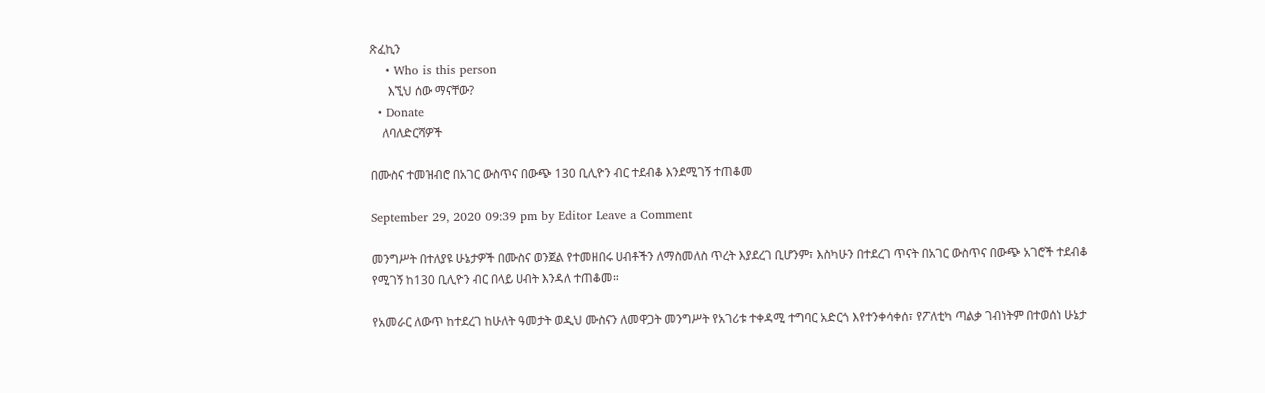ጽፈኪን
    • Who is this person
      እኚህ ሰው ማናቸው?
  • Donate
    ለባለድርሻዎች

በሙስና ተመዝብሮ በአገር ውስጥና በውጭ 130 ቢሊዮን ብር ተደብቆ እንደሚገኝ ተጠቆመ

September 29, 2020 09:39 pm by Editor Leave a Comment

መንግሥት በተለያዩ ሁኔታዎች በሙስና ወንጀል የተመዘበሩ ሀብቶችን ለማስመለስ ጥረት እያደረገ ቢሆንም፣ እስካሁን በተደረገ ጥናት በአገር ውስጥና በውጭ አገሮች ተደብቆ የሚገኝ ከ130 ቢሊዮን ብር በላይ ሀብት እንዳለ ተጠቆመ።

የአመራር ለውጥ ከተደረገ ከሁለት ዓመታት ወዲህ ሙስናን ለመዋጋት መንግሥት የአገሪቱ ተቀዳሚ ተግባር አድርጎ እየተንቀሳቀሰ፣ የፖለቲካ ጣልቃ ገብነትም በተወሰነ ሁኔታ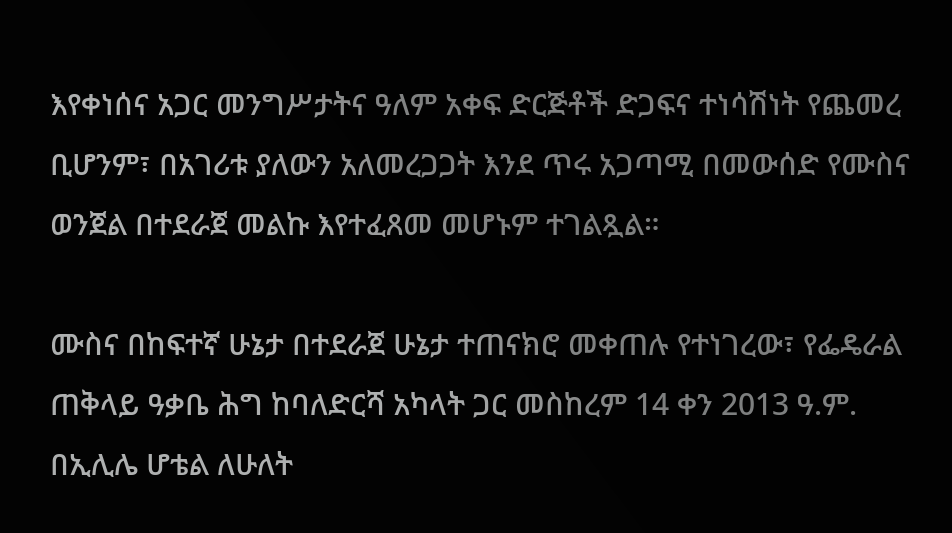እየቀነሰና አጋር መንግሥታትና ዓለም አቀፍ ድርጅቶች ድጋፍና ተነሳሽነት የጨመረ ቢሆንም፣ በአገሪቱ ያለውን አለመረጋጋት እንደ ጥሩ አጋጣሚ በመውሰድ የሙስና ወንጀል በተደራጀ መልኩ እየተፈጸመ መሆኑም ተገልጿል።

ሙስና በከፍተኛ ሁኔታ በተደራጀ ሁኔታ ተጠናክሮ መቀጠሉ የተነገረው፣ የፌዴራል ጠቅላይ ዓቃቤ ሕግ ከባለድርሻ አካላት ጋር መስከረም 14 ቀን 2013 ዓ.ም. በኢሊሌ ሆቴል ለሁለት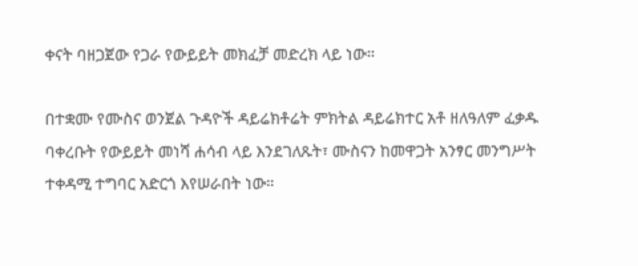ቀናት ባዘጋጀው የጋራ የውይይት መክፈቻ መድረክ ላይ ነው።

በተቋሙ የሙስና ወንጀል ጉዳዮች ዳይሬክቶሬት ምክትል ዳይሬክተር አቶ ዘለዓለም ፈቃዱ ባቀረቡት የውይይት መነሻ ሐሳብ ላይ እንደገለጹት፣ ሙስናን ከመዋጋት አንፃር መንግሥት ተቀዳሚ ተግባር አድርጎ እየሠራበት ነው።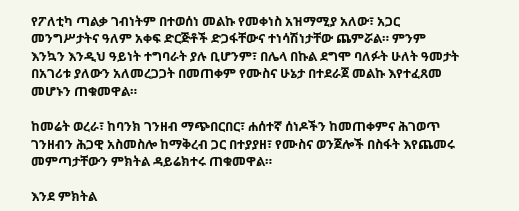የፖለቲካ ጣልቃ ገብነትም በተወሰነ መልኩ የመቀነስ አዝማሚያ አለው፣ አጋር መንግሥታትና ዓለም አቀፍ ድርጅቶች ድጋፋቸውና ተነሳሽነታቸው ጨምሯል። ምንም እንኳን እንዲህ ዓይነት ተግባራት ያሉ ቢሆንም፣ በሌላ በኩል ደግሞ ባለፉት ሁለት ዓመታት በአገሪቱ ያለውን አለመረጋጋት በመጠቀም የሙስና ሁኔታ በተደራጀ መልኩ እየተፈጸመ መሆኑን ጠቁመዋል።

ከመሬት ወረራ፣ ከባንክ ገንዘብ ማጭበርበር፣ ሐሰተኛ ሰነዶችን ከመጠቀምና ሕገወጥ ገንዘብን ሕጋዊ አስመስሎ ከማቅረብ ጋር በተያያዘ፣ የሙስና ወንጀሎች በስፋት እየጨመሩ መምጣታቸውን ምክትል ዳይሬክተሩ ጠቁመዋል።

እንደ ምክትል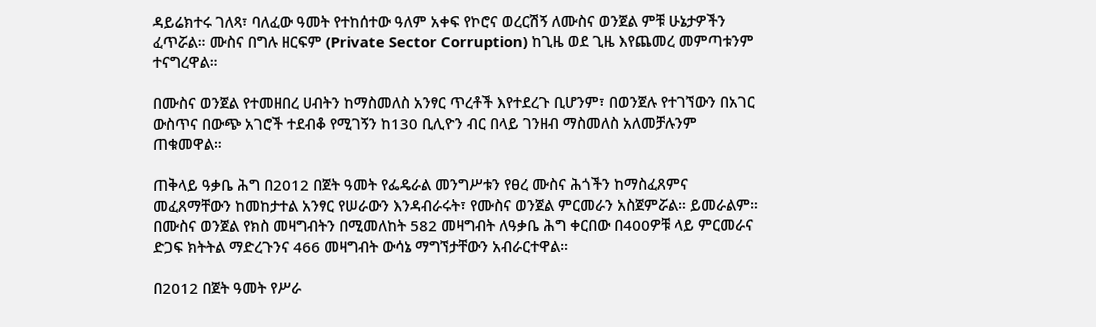ዳይሬክተሩ ገለጻ፣ ባለፈው ዓመት የተከሰተው ዓለም አቀፍ የኮሮና ወረርሽኝ ለሙስና ወንጀል ምቹ ሁኔታዎችን ፈጥሯል። ሙስና በግሉ ዘርፍም (Private Sector Corruption) ከጊዜ ወደ ጊዜ እየጨመረ መምጣቱንም ተናግረዋል።

በሙስና ወንጀል የተመዘበረ ሀብትን ከማስመለስ አንፃር ጥረቶች እየተደረጉ ቢሆንም፣ በወንጀሉ የተገኘውን በአገር ውስጥና በውጭ አገሮች ተደብቆ የሚገኝን ከ130 ቢሊዮን ብር በላይ ገንዘብ ማስመለስ አለመቻሉንም ጠቁመዋል።

ጠቅላይ ዓቃቤ ሕግ በ2012 በጀት ዓመት የፌዴራል መንግሥቱን የፀረ ሙስና ሕጎችን ከማስፈጸምና መፈጸማቸውን ከመከታተል አንፃር የሠራውን እንዳብራሩት፣ የሙስና ወንጀል ምርመራን አስጀምሯል። ይመራልም። በሙስና ወንጀል የክስ መዛግብትን በሚመለከት 582 መዛግብት ለዓቃቤ ሕግ ቀርበው በ400ዎቹ ላይ ምርመራና ድጋፍ ክትትል ማድረጉንና 466 መዛግብት ውሳኔ ማግኘታቸውን አብራርተዋል።

በ2012 በጀት ዓመት የሥራ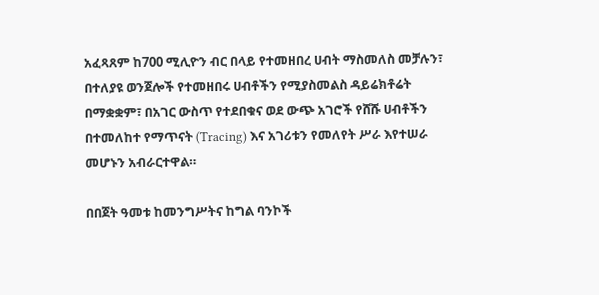አፈጻጸም ከ700 ሚሊዮን ብር በላይ የተመዘበረ ሀብት ማስመለስ መቻሉን፣ በተለያዩ ወንጀሎች የተመዘበሩ ሀብቶችን የሚያስመልስ ዳይሬክቶሬት በማቋቋም፣ በአገር ውስጥ የተደበቁና ወደ ውጭ አገሮች የሸሹ ሀብቶችን በተመለከተ የማጥናት (Tracing) እና አገሪቱን የመለየት ሥራ እየተሠራ መሆኑን አብራርተዋል።

በበጀት ዓመቱ ከመንግሥትና ከግል ባንኮች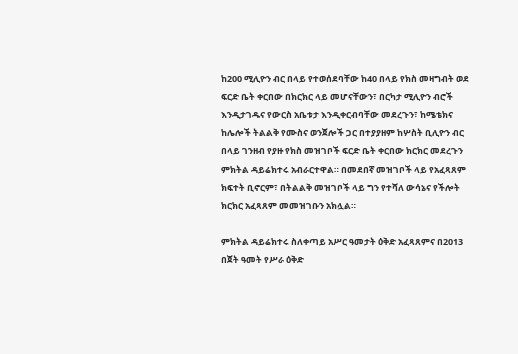ከ200 ሚሊዮን ብር በላይ የተወሰደባቸው ከ40 በላይ የክስ መዛግብት ወደ ፍርድ ቤት ቀርበው በክርክር ላይ መሆናቸውን፣ በርካታ ሚሊዮን ብሮች እንዲታገዱና የውርስ አቤቱታ እንዲቀርብባቸው መደረጉን፣ ከሜቴክና ከሌሎች ትልልቅ የሙስና ወንጀሎች ጋር በተያያዘም ከሦስት ቢሊዮን ብር በላይ ገንዘብ የያዙ የክስ መዝገቦች ፍርድ ቤት ቀርበው ክርክር መደረጉን ምክትል ዳይሬክተሩ አብራርተዋል። በመደበኛ መዝገቦች ላይ የአፈጻጸም ክፍተት ቢኖርም፣ በትልልቅ መዝገቦች ላይ ግን የተሻለ ውሳኔና የችሎት ክርክር አፈጻጸም መመዝገቡን አክሏል።

ምክትል ዳይሬክተሩ ስለቀጣይ አሥር ዓመታት ዕቅድ አፈጻጸምና በ2013 በጀት ዓመት የሥራ ዕቅድ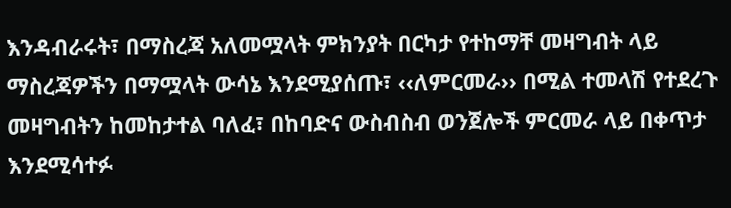እንዳብራሩት፣ በማስረጃ አለመሟላት ምክንያት በርካታ የተከማቸ መዛግብት ላይ ማስረጃዎችን በማሟላት ውሳኔ እንደሚያሰጡ፣ ‹‹ለምርመራ›› በሚል ተመላሽ የተደረጉ መዛግብትን ከመከታተል ባለፈ፣ በከባድና ውስብስብ ወንጀሎች ምርመራ ላይ በቀጥታ እንደሚሳተፉ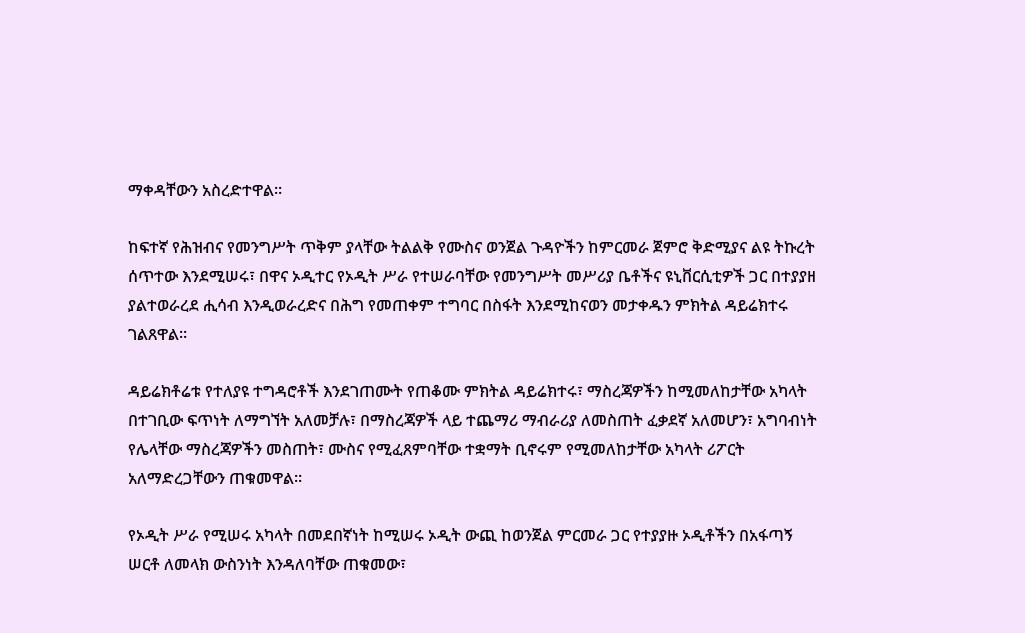ማቀዳቸውን አስረድተዋል።

ከፍተኛ የሕዝብና የመንግሥት ጥቅም ያላቸው ትልልቅ የሙስና ወንጀል ጉዳዮችን ከምርመራ ጀምሮ ቅድሚያና ልዩ ትኩረት ሰጥተው እንደሚሠሩ፣ በዋና ኦዲተር የኦዲት ሥራ የተሠራባቸው የመንግሥት መሥሪያ ቤቶችና ዩኒቨርሲቲዎች ጋር በተያያዘ ያልተወራረደ ሒሳብ እንዲወራረድና በሕግ የመጠቀም ተግባር በስፋት እንደሚከናወን መታቀዱን ምክትል ዳይሬክተሩ ገልጸዋል።

ዳይሬክቶሬቱ የተለያዩ ተግዳሮቶች እንደገጠሙት የጠቆሙ ምክትል ዳይሬክተሩ፣ ማስረጃዎችን ከሚመለከታቸው አካላት በተገቢው ፍጥነት ለማግኘት አለመቻሉ፣ በማስረጃዎች ላይ ተጨማሪ ማብራሪያ ለመስጠት ፈቃደኛ አለመሆን፣ አግባብነት የሌላቸው ማስረጃዎችን መስጠት፣ ሙስና የሚፈጸምባቸው ተቋማት ቢኖሩም የሚመለከታቸው አካላት ሪፖርት አለማድረጋቸውን ጠቁመዋል።

የኦዲት ሥራ የሚሠሩ አካላት በመደበኛነት ከሚሠሩ ኦዲት ውጪ ከወንጀል ምርመራ ጋር የተያያዙ ኦዲቶችን በአፋጣኝ ሠርቶ ለመላክ ውስንነት እንዳለባቸው ጠቁመው፣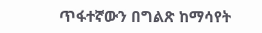ጥፋተኛውን በግልጽ ከማሳየት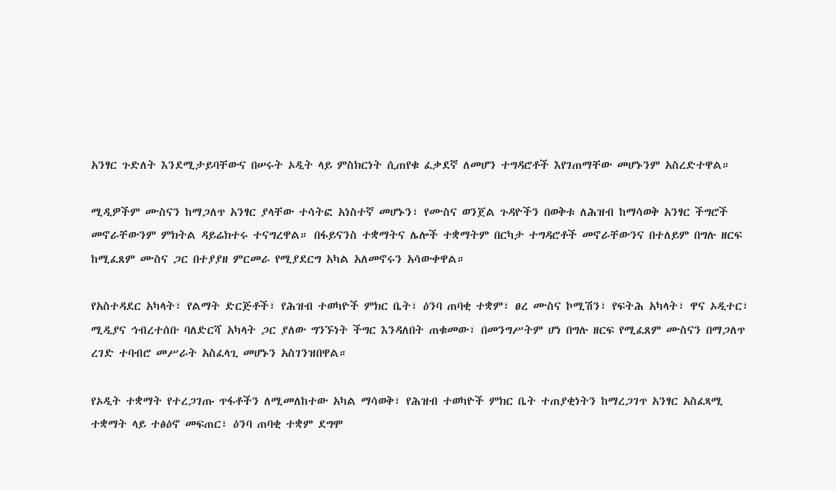አንፃር ጉድለት እንደሚታይባቸውና በሠሩት ኦዲት ላይ ምስክርነት ሲጠየቁ ፈቃደኛ ለመሆን ተግዳሮቶች እየገጠማቸው መሆኑንም አስረድተዋል።

ሚዲዎችም ሙስናን ከማጋለጥ አንፃር ያላቸው ተሳትፎ አነስተኛ መሆኑን፣ የሙስና ወንጀል ጉዳዮችን በወቅቱ ለሕዝብ ከማሳወቅ አንፃር ችግሮች መኖራቸውንም ምክትል ዳይሬክተሩ ተናግረዋል። በፋይናንስ ተቋማትና ሌሎች ተቋማትም በርካታ ተግዳሮቶች መኖራቸውንና በተለይም በግሉ ዘርፍ ከሚፈጸም ሙስና ጋር በተያያዘ ምርመራ የሚያደርግ አካል አለመኖሩን አሳውቀዋል።

የአስተዳደር አካላት፣ የልማት ድርጅቶች፣ የሕዝብ ተወካዮች ምክር ቤት፣ ዕንባ ጠባቂ ተቋም፣ ፀረ ሙስና ኮሚሽን፣ የፍትሕ አካላት፣ ዋና ኦዲተር፣ ሚዲያና ኅብረተሰቡ ባለድርሻ አካላት ጋር ያለው ግንኙነት ችግር እንዳለበት ጠቁመው፣ በመንግሥትም ሆነ በግሉ ዘርፍ የሚፈጸም ሙስናን በማጋለጥ ረገድ ተባብሮ መሥራት አስፈላጊ መሆኑን አስገንዝበዋል።

የኦዲት ተቋማት የተረጋገጡ ጥፋቶችን ለሚመለከተው አካል ማሳወቅ፣ የሕዝብ ተወካዮች ምክር ቤት ተጠያቂነትን ከማረጋገጥ አንፃር አስፈጻሚ ተቋማት ላይ ተፅዕኖ መፍጠር፣ ዕንባ ጠባቂ ተቋም ደግሞ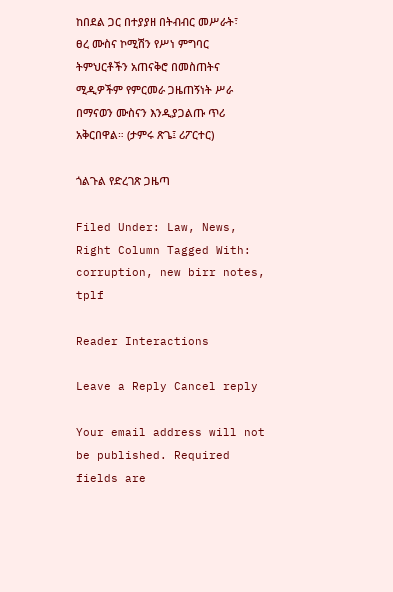ከበደል ጋር በተያያዘ በትብብር መሥራት፣ ፀረ ሙስና ኮሚሽን የሥነ ምግባር ትምህርቶችን አጠናቅሮ በመስጠትና ሚዲዎችም የምርመራ ጋዜጠኝነት ሥራ በማናወን ሙስናን እንዲያጋልጡ ጥሪ አቅርበዋል። (ታምሩ ጽጌ፤ ሪፖርተር)

ጎልጉል የድረገጽ ጋዜጣ

Filed Under: Law, News, Right Column Tagged With: corruption, new birr notes, tplf

Reader Interactions

Leave a Reply Cancel reply

Your email address will not be published. Required fields are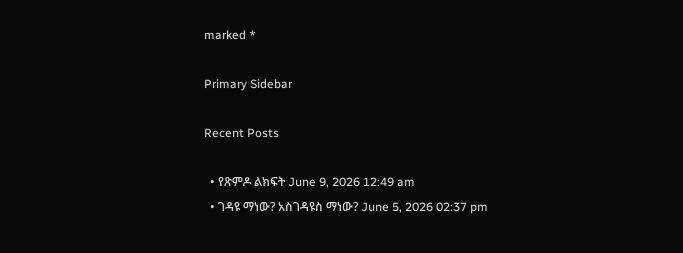marked *

Primary Sidebar

Recent Posts

  • የጽምዶ ልክፍት June 9, 2026 12:49 am
  • ገዳዩ ማነው? አስገዳዩስ ማነው? June 5, 2026 02:37 pm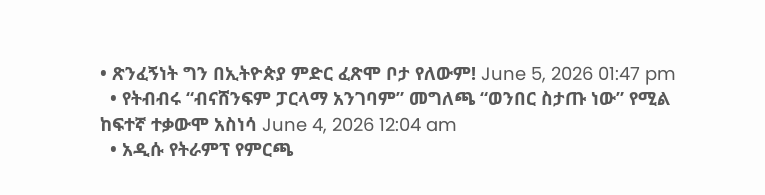• ጽንፈኝነት ግን በኢትዮጵያ ምድር ፈጽሞ ቦታ የለውም! June 5, 2026 01:47 pm
  • የትብብሩ “ብናሸንፍም ፓርላማ አንገባም” መግለጫ “ወንበር ስታጡ ነው” የሚል ከፍተኛ ተቃውሞ አስነሳ June 4, 2026 12:04 am
  • አዲሱ የትራምፕ የምርጫ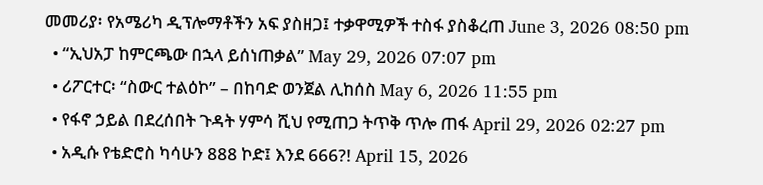መመሪያ፡ የአሜሪካ ዲፕሎማቶችን አፍ ያስዘጋ፤ ተቃዋሚዎች ተስፋ ያስቆረጠ June 3, 2026 08:50 pm
  • “ኢህአፓ ከምርጫው በኋላ ይሰነጠቃል” May 29, 2026 07:07 pm
  • ሪፖርተር፡ “ስውር ተልዕኮ” – በከባድ ወንጀል ሊከሰስ May 6, 2026 11:55 pm
  • የፋኖ ኃይል በደረሰበት ጉዳት ሃምሳ ሺህ የሚጠጋ ትጥቅ ጥሎ ጠፋ April 29, 2026 02:27 pm
  • አዲሱ የቴድሮስ ካሳሁን 888 ኮድ፤ እንደ 666?! April 15, 2026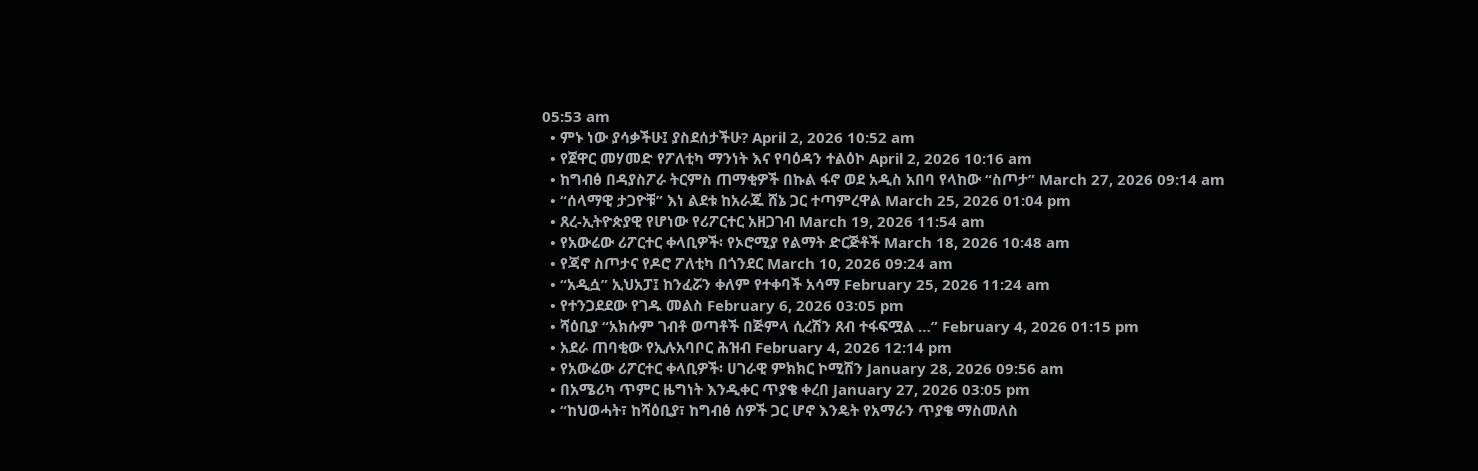05:53 am
  • ምኑ ነው ያሳቃችሁ፤ ያስደሰታችሁ? April 2, 2026 10:52 am
  • የጀዋር መሃመድ የፖለቲካ ማንነት እና የባዕዳን ተልዕኮ April 2, 2026 10:16 am
  • ከግብፅ በዳያስፖራ ትርምስ ጠማቂዎች በኩል ፋኖ ወደ አዲስ አበባ የላከው “ስጦታ” March 27, 2026 09:14 am
  • “ሰላማዊ ታጋዮቹ” እነ ልደቱ ከአራጁ ሸኔ ጋር ተጣምረዋል March 25, 2026 01:04 pm
  • ጸረ-ኢትዮጵያዊ የሆነው የሪፖርተር አዘጋገብ March 19, 2026 11:54 am
  • የአውሬው ሪፖርተር ቀላቢዎች፡ የኦሮሚያ የልማት ድርጅቶች March 18, 2026 10:48 am
  • የጃኖ ስጦታና የዶሮ ፖለቲካ በጎንደር March 10, 2026 09:24 am
  • “አዲሷ” ኢህአፓ፤ ከንፈሯን ቀለም የተቀባች አሳማ February 25, 2026 11:24 am
  • የተንጋደደው የገዱ መልስ February 6, 2026 03:05 pm
  • ሻዕቢያ “አክሱም ገብቶ ወጣቶች በጅምላ ሲረሽን ጸብ ተፋፍሟል …” February 4, 2026 01:15 pm
  • አደራ ጠባቂው የኢሉአባቦር ሕዝብ February 4, 2026 12:14 pm
  • የአውሬው ሪፖርተር ቀላቢዎች፡ ሀገራዊ ምክክር ኮሚሽን January 28, 2026 09:56 am
  • በአሜሪካ ጥምር ዜግነት እንዲቀር ጥያቄ ቀረበ January 27, 2026 03:05 pm
  • “ከህወሓት፣ ከሻዕቢያ፣ ከግብፅ ሰዎች ጋር ሆኖ እንዴት የአማራን ጥያቄ ማስመለስ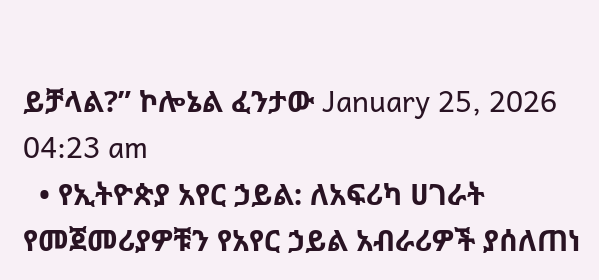ይቻላል?” ኮሎኔል ፈንታው January 25, 2026 04:23 am
  • የኢትዮጵያ አየር ኃይል: ለአፍሪካ ሀገራት የመጀመሪያዎቹን የአየር ኃይል አብራሪዎች ያሰለጠነ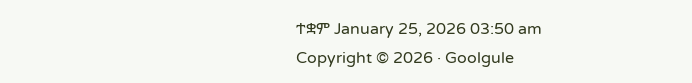ተቋም January 25, 2026 03:50 am
Copyright © 2026 · Goolgule